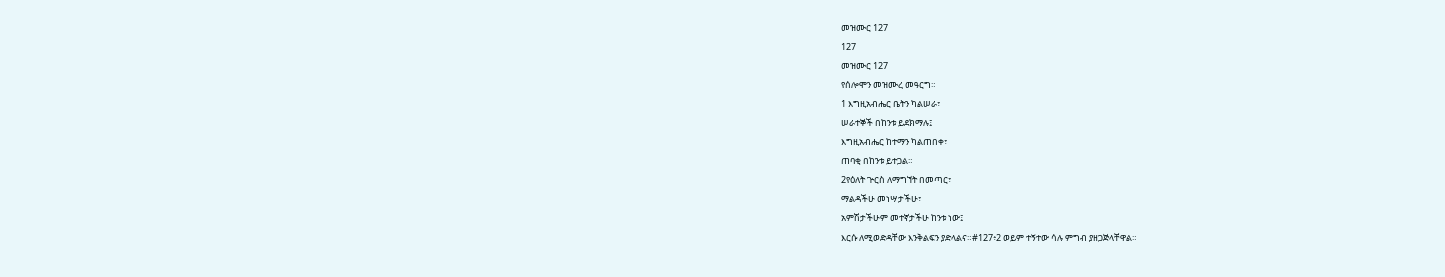መዝሙር 127
127
መዝሙር 127
የሰሎሞን መዝሙረ መዓርግ።
1 እግዚአብሔር ቤትን ካልሠራ፣
ሠራተኞች በከንቱ ይደክማሉ፤
እግዚአብሔር ከተማን ካልጠበቀ፣
ጠባቂ በከንቱ ይተጋል።
2የዕለት ጕርስ ለማግኘት በመጣር፣
ማልዳችሁ መነሣታችሁ፣
አምሽታችሁም መተኛታችሁ ከንቱ ነው፤
እርሱ ለሚወድዳቸው እንቅልፍን ያድላልና።#127፥2 ወይም ተኝተው ሳሉ ምግብ ያዘጋጅላቸዋል።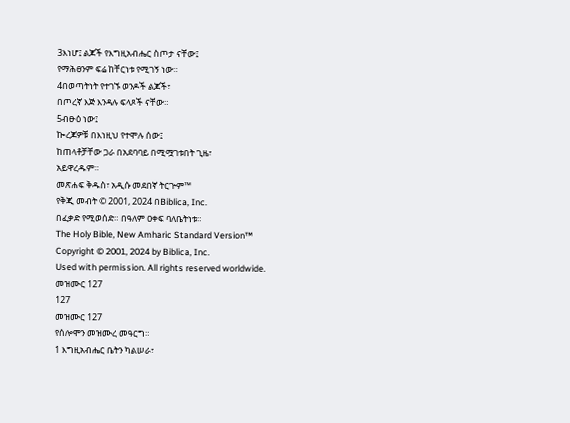3እነሆ፤ ልጆች የእግዚአብሔር ስጦታ ናቸው፤
የማሕፀንም ፍሬ ከቸርነቱ የሚገኝ ነው።
4በወጣትነት የተገኙ ወንዶች ልጆች፣
በጦረኛ እጅ እንዳሉ ፍላጾች ናቸው።
5ብፁዕ ነው፤
ኰረጆዎቹ በእነዚህ የተሞሉ ሰው፤
ከጠላቶቻቸው ጋራ በአደባባይ በሚሟገቱበት ጊዜ፣
አይዋረዱም።
መጽሐፍ ቅዱስ፣ አዲሱ መደበኛ ትርጕም™
የቅጂ መብት © 2001, 2024 በBiblica, Inc.
በፈቃድ የሚወሰድ። በዓለም ዐቀፍ ባለቤትነቱ።
The Holy Bible, New Amharic Standard Version™
Copyright © 2001, 2024 by Biblica, Inc.
Used with permission. All rights reserved worldwide.
መዝሙር 127
127
መዝሙር 127
የሰሎሞን መዝሙረ መዓርግ።
1 እግዚአብሔር ቤትን ካልሠራ፣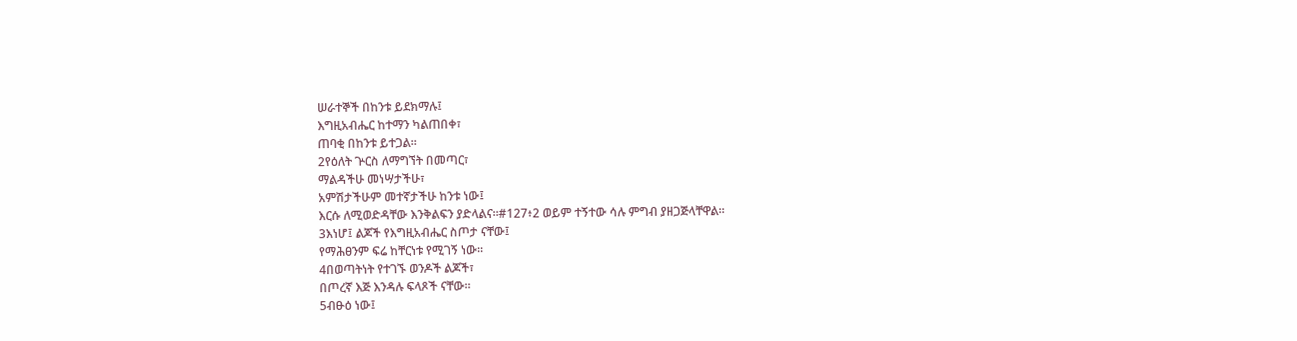ሠራተኞች በከንቱ ይደክማሉ፤
እግዚአብሔር ከተማን ካልጠበቀ፣
ጠባቂ በከንቱ ይተጋል።
2የዕለት ጕርስ ለማግኘት በመጣር፣
ማልዳችሁ መነሣታችሁ፣
አምሽታችሁም መተኛታችሁ ከንቱ ነው፤
እርሱ ለሚወድዳቸው እንቅልፍን ያድላልና።#127፥2 ወይም ተኝተው ሳሉ ምግብ ያዘጋጅላቸዋል።
3እነሆ፤ ልጆች የእግዚአብሔር ስጦታ ናቸው፤
የማሕፀንም ፍሬ ከቸርነቱ የሚገኝ ነው።
4በወጣትነት የተገኙ ወንዶች ልጆች፣
በጦረኛ እጅ እንዳሉ ፍላጾች ናቸው።
5ብፁዕ ነው፤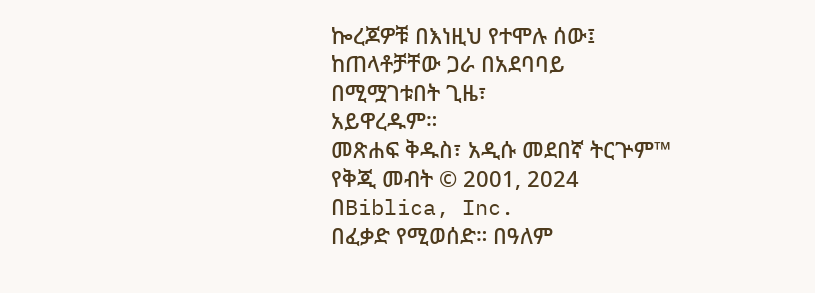ኰረጆዎቹ በእነዚህ የተሞሉ ሰው፤
ከጠላቶቻቸው ጋራ በአደባባይ በሚሟገቱበት ጊዜ፣
አይዋረዱም።
መጽሐፍ ቅዱስ፣ አዲሱ መደበኛ ትርጕም™
የቅጂ መብት © 2001, 2024 በBiblica, Inc.
በፈቃድ የሚወሰድ። በዓለም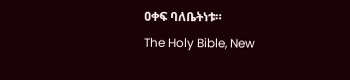ዐቀፍ ባለቤትነቱ።
The Holy Bible, New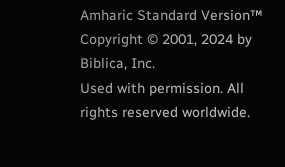Amharic Standard Version™
Copyright © 2001, 2024 by Biblica, Inc.
Used with permission. All rights reserved worldwide.